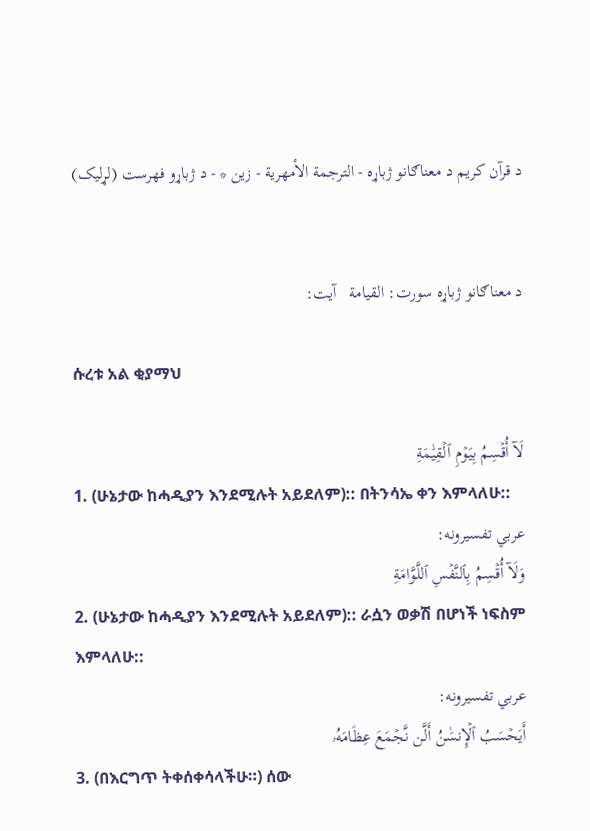د قرآن کریم د معناګانو ژباړه - الترجمة الأمهرية - زين * - د ژباړو فهرست (لړلیک)


د معناګانو ژباړه سورت: القيامة   آیت:

ሱረቱ አል ቂያማህ

لَآ أُقۡسِمُ بِيَوۡمِ ٱلۡقِيَٰمَةِ
1. (ሁኔታው ከሓዲያን እንደሚሉት አይደለም):: በትንሳኤ ቀን እምላለሁ::
عربي تفسیرونه:
وَلَآ أُقۡسِمُ بِٱلنَّفۡسِ ٱللَّوَّامَةِ
2. (ሁኔታው ከሓዲያን እንደሚሉት አይደለም):: ራሷን ወቃሽ በሆነች ነፍስም እምላለሁ::
عربي تفسیرونه:
أَيَحۡسَبُ ٱلۡإِنسَٰنُ أَلَّن نَّجۡمَعَ عِظَامَهُۥ
3. (በእርግጥ ትቀሰቀሳላችሁ።) ሰው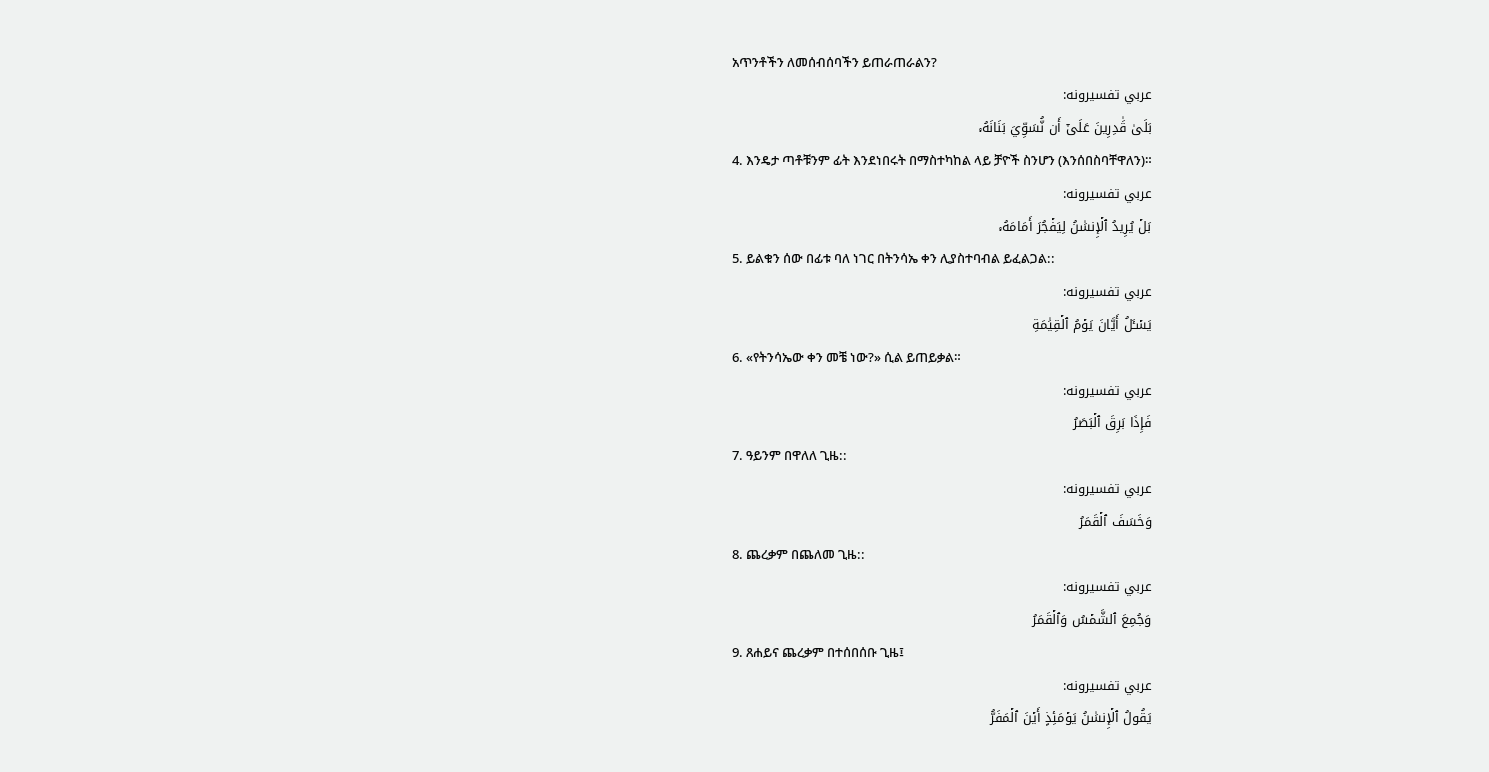አጥንቶችን ለመሰብሰባችን ይጠራጠራልን?
عربي تفسیرونه:
بَلَىٰ قَٰدِرِينَ عَلَىٰٓ أَن نُّسَوِّيَ بَنَانَهُۥ
4. እንዴታ ጣቶቹንም ፊት እንደነበሩት በማስተካከል ላይ ቻዮች ስንሆን (እንሰበስባቸዋለን)።
عربي تفسیرونه:
بَلۡ يُرِيدُ ٱلۡإِنسَٰنُ لِيَفۡجُرَ أَمَامَهُۥ
5. ይልቁን ሰው በፊቱ ባለ ነገር በትንሳኤ ቀን ሊያስተባብል ይፈልጋል::
عربي تفسیرونه:
يَسۡـَٔلُ أَيَّانَ يَوۡمُ ٱلۡقِيَٰمَةِ
6. «የትንሳኤው ቀን መቼ ነው?» ሲል ይጠይቃል።
عربي تفسیرونه:
فَإِذَا بَرِقَ ٱلۡبَصَرُ
7. ዓይንም በዋለለ ጊዜ::
عربي تفسیرونه:
وَخَسَفَ ٱلۡقَمَرُ
8. ጨረቃም በጨለመ ጊዜ::
عربي تفسیرونه:
وَجُمِعَ ٱلشَّمۡسُ وَٱلۡقَمَرُ
9. ጸሐይና ጨረቃም በተሰበሰቡ ጊዜ፤
عربي تفسیرونه:
يَقُولُ ٱلۡإِنسَٰنُ يَوۡمَئِذٍ أَيۡنَ ٱلۡمَفَرُّ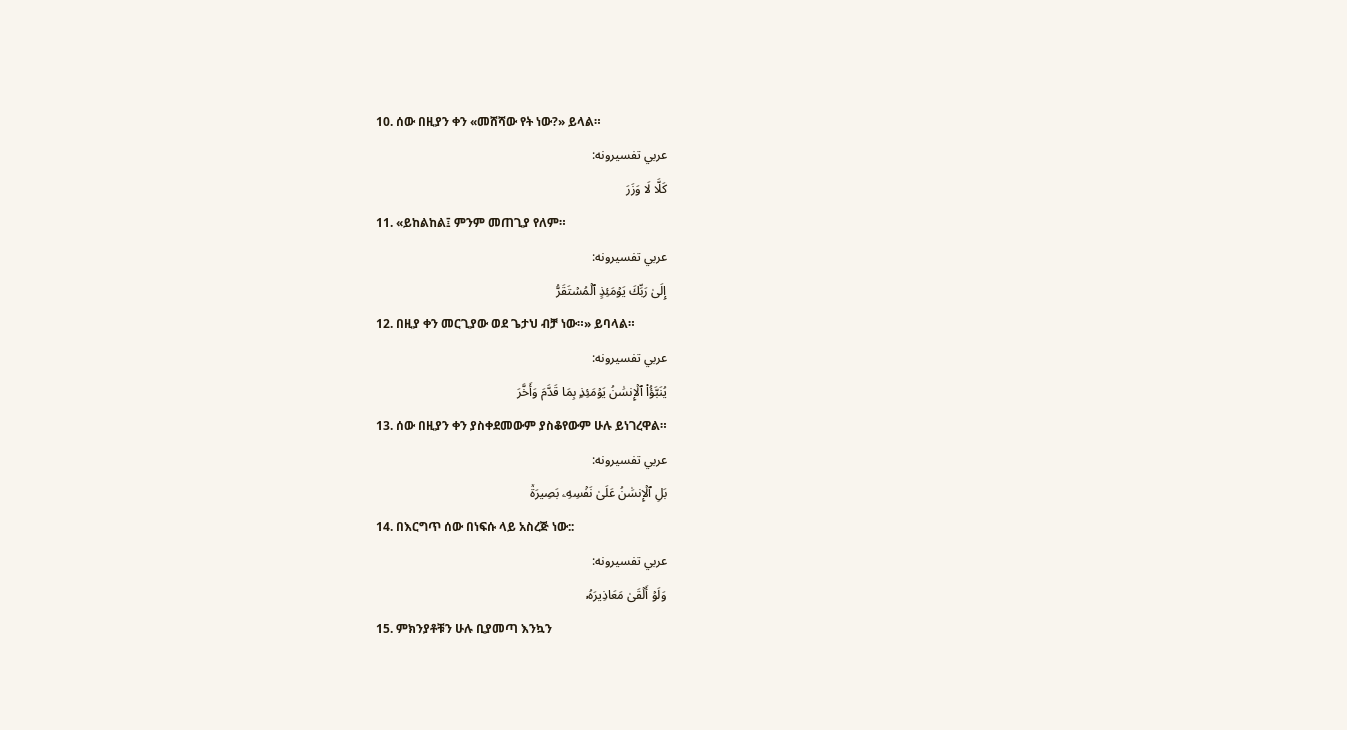10. ሰው በዚያን ቀን «መሸሻው የት ነው?» ይላል።
عربي تفسیرونه:
كَلَّا لَا وَزَرَ
11. «ይከልከል፤ ምንም መጠጊያ የለም።
عربي تفسیرونه:
إِلَىٰ رَبِّكَ يَوۡمَئِذٍ ٱلۡمُسۡتَقَرُّ
12. በዚያ ቀን መርጊያው ወደ ጌታህ ብቻ ነው።» ይባላል።
عربي تفسیرونه:
يُنَبَّؤُاْ ٱلۡإِنسَٰنُ يَوۡمَئِذِۭ بِمَا قَدَّمَ وَأَخَّرَ
13. ሰው በዚያን ቀን ያስቀደመውም ያስቆየውም ሁሉ ይነገረዋል።
عربي تفسیرونه:
بَلِ ٱلۡإِنسَٰنُ عَلَىٰ نَفۡسِهِۦ بَصِيرَةٞ
14. በእርግጥ ሰው በነፍሱ ላይ አስረጅ ነው::
عربي تفسیرونه:
وَلَوۡ أَلۡقَىٰ مَعَاذِيرَهُۥ
15. ምክንያቶቹን ሁሉ ቢያመጣ እንኳን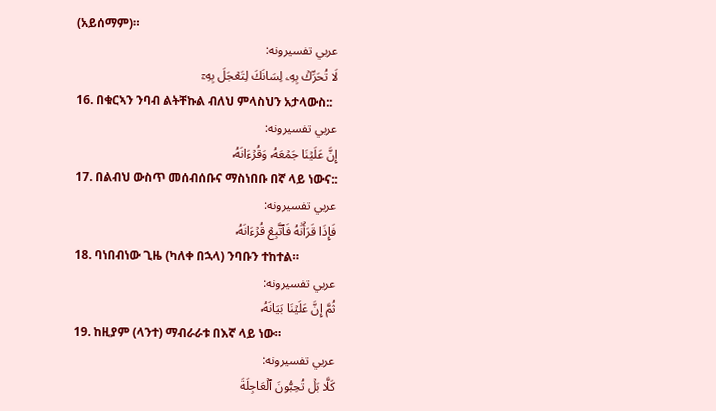(አይሰማም)።
عربي تفسیرونه:
لَا تُحَرِّكۡ بِهِۦ لِسَانَكَ لِتَعۡجَلَ بِهِۦٓ
16. በቁርኣን ንባብ ልትቸኩል ብለህ ምላስህን አታላውስ::
عربي تفسیرونه:
إِنَّ عَلَيۡنَا جَمۡعَهُۥ وَقُرۡءَانَهُۥ
17. በልብህ ውስጥ መሰብሰቡና ማስነበቡ በኛ ላይ ነውና::
عربي تفسیرونه:
فَإِذَا قَرَأۡنَٰهُ فَٱتَّبِعۡ قُرۡءَانَهُۥ
18. ባነበብነው ጊዜ (ካለቀ በኋላ) ንባቡን ተከተል።
عربي تفسیرونه:
ثُمَّ إِنَّ عَلَيۡنَا بَيَانَهُۥ
19. ከዚያም (ላንተ) ማብራራቱ በእኛ ላይ ነው።
عربي تفسیرونه:
كَلَّا بَلۡ تُحِبُّونَ ٱلۡعَاجِلَةَ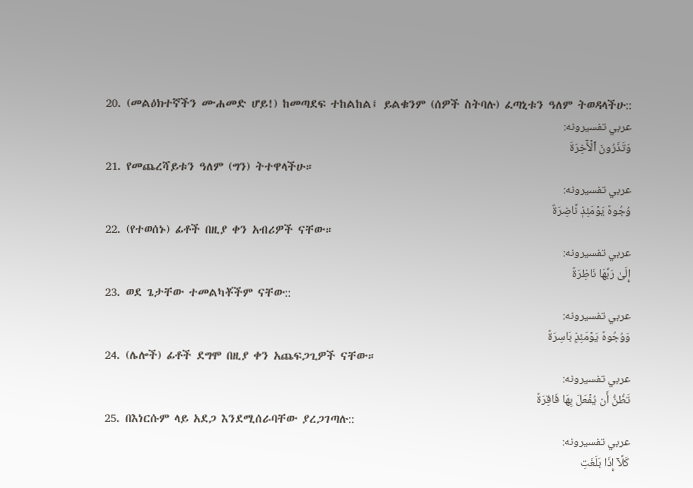20. (መልዕክተኛችን ሙሐመድ ሆይ!) ከመጣደፍ ተከልከል፤ ይልቁንም (ሰዎች ስትባሉ) ፈጣኒቱን ዓለም ትወዳላችሁ::
عربي تفسیرونه:
وَتَذَرُونَ ٱلۡأٓخِرَةَ
21. የመጨረሻይቱን ዓለም (ግን) ትተዋላችሁ።
عربي تفسیرونه:
وُجُوهٞ يَوۡمَئِذٖ نَّاضِرَةٌ
22. (የተወሰኑ) ፊቶች በዚያ ቀን አብሪዎች ናቸው።
عربي تفسیرونه:
إِلَىٰ رَبِّهَا نَاظِرَةٞ
23. ወደ ጌታቸው ተመልካቾችም ናቸው::
عربي تفسیرونه:
وَوُجُوهٞ يَوۡمَئِذِۭ بَاسِرَةٞ
24. (ሌሎች) ፊቶች ደግሞ በዚያ ቀን አጨፍጋጊዎች ናቸው።
عربي تفسیرونه:
تَظُنُّ أَن يُفۡعَلَ بِهَا فَاقِرَةٞ
25. በእነርሱም ላይ አደጋ እንደሚሰራባቸው ያረጋገጣሉ::
عربي تفسیرونه:
كَلَّآ إِذَا بَلَغَتِ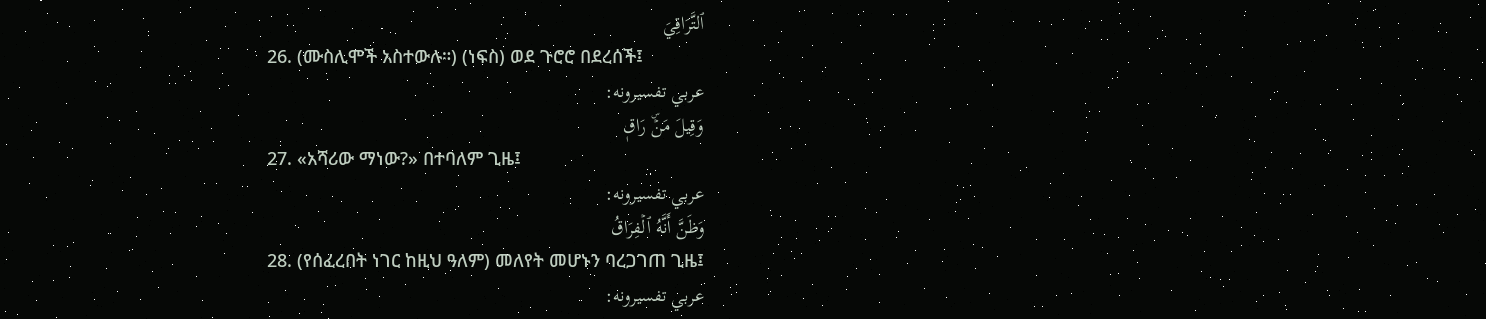ٱلتَّرَاقِيَ
26. (ሙስሊሞች አስተውሉ።) (ነፍስ) ወደ ጉሮሮ በደረሰች፤
عربي تفسیرونه:
وَقِيلَ مَنۡۜ رَاقٖ
27. «አሻሪው ማነው?» በተባለም ጊዜ፤
عربي تفسیرونه:
وَظَنَّ أَنَّهُ ٱلۡفِرَاقُ
28. (የሰፈረበት ነገር ከዚህ ዓለም) መለየት መሆኑን ባረጋገጠ ጊዜ፤
عربي تفسیرونه: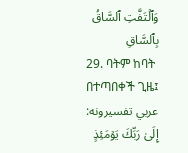وَٱلۡتَفَّتِ ٱلسَّاقُ بِٱلسَّاقِ
29. ባትም ከባት በተጣበቀች ጊዜ፤
عربي تفسیرونه:
إِلَىٰ رَبِّكَ يَوۡمَئِذٍ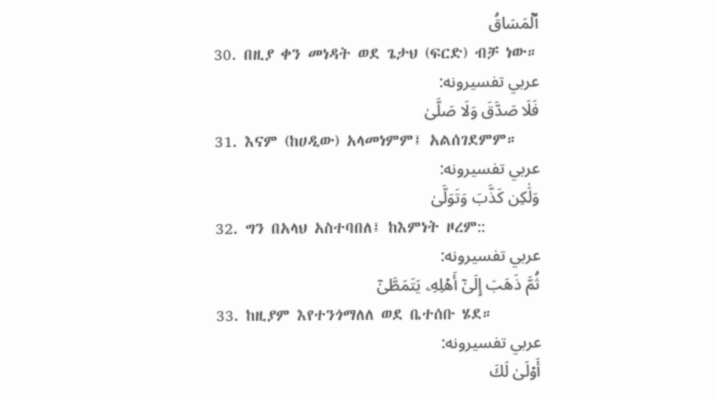ٱلۡمَسَاقُ
30. በዚያ ቀን መነዳት ወደ ጌታህ (ፍርድ) ብቻ ነው።
عربي تفسیرونه:
فَلَا صَدَّقَ وَلَا صَلَّىٰ
31. እናም (ከሀዲው) አላመነምም፤ አልሰገደምም።
عربي تفسیرونه:
وَلَٰكِن كَذَّبَ وَتَوَلَّىٰ
32. ግን በአላህ አስተባበለ፤ ከእምነት ዞረም::
عربي تفسیرونه:
ثُمَّ ذَهَبَ إِلَىٰٓ أَهۡلِهِۦ يَتَمَطَّىٰٓ
33. ከዚያም እየተንጎማለለ ወደ ቤተሰቡ ሄደ።
عربي تفسیرونه:
أَوۡلَىٰ لَكَ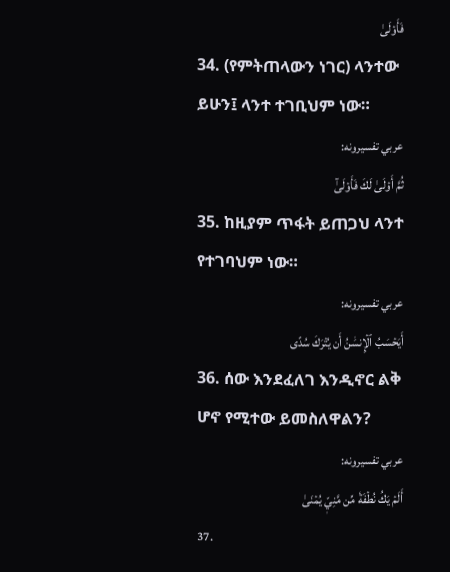فَأَوۡلَىٰ
34. (የምትጠላውን ነገር) ላንተው ይሁን፤ ላንተ ተገቢህም ነው።
عربي تفسیرونه:
ثُمَّ أَوۡلَىٰ لَكَ فَأَوۡلَىٰٓ
35. ከዚያም ጥፋት ይጠጋህ ላንተ የተገባህም ነው።
عربي تفسیرونه:
أَيَحۡسَبُ ٱلۡإِنسَٰنُ أَن يُتۡرَكَ سُدًى
36. ሰው እንደፈለገ እንዲኖር ልቅ ሆኖ የሚተው ይመስለዋልን?
عربي تفسیرونه:
أَلَمۡ يَكُ نُطۡفَةٗ مِّن مَّنِيّٖ يُمۡنَىٰ
37.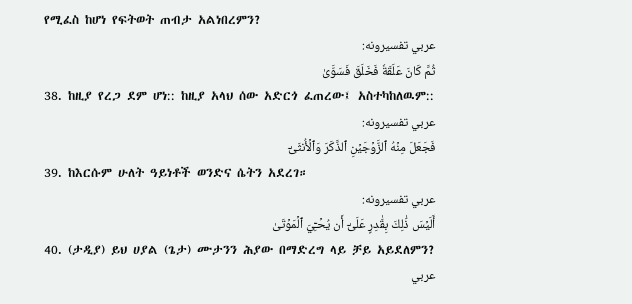የሚፈስ ከሆነ የፍትወት ጠብታ አልነበረምን?
عربي تفسیرونه:
ثُمَّ كَانَ عَلَقَةٗ فَخَلَقَ فَسَوَّىٰ
38. ከዚያ የረጋ ደም ሆነ:: ከዚያ አላህ ሰው አድርጎ ፈጠረው፤ አስተካከለዉም::
عربي تفسیرونه:
فَجَعَلَ مِنۡهُ ٱلزَّوۡجَيۡنِ ٱلذَّكَرَ وَٱلۡأُنثَىٰٓ
39. ከእርሱም ሁለት ዓይነቶች ወንድና ሴትን አደረገ።
عربي تفسیرونه:
أَلَيۡسَ ذَٰلِكَ بِقَٰدِرٍ عَلَىٰٓ أَن يُحۡـِۧيَ ٱلۡمَوۡتَىٰ
40. (ታዲያ) ይህ ሀያል (ጌታ) ሙታንን ሕያው በማድረግ ላይ ቻይ አይደለምን?
عربي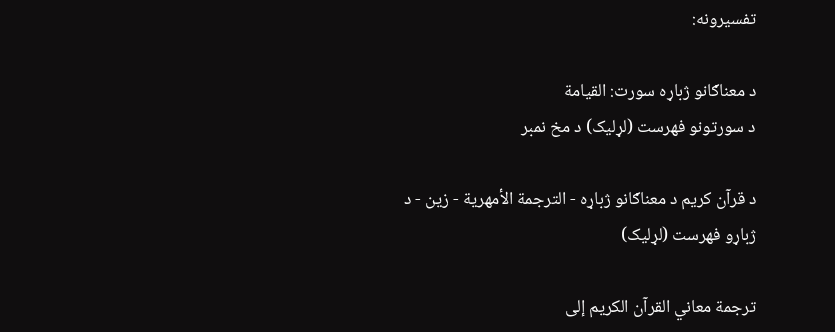تفسیرونه:

د معناګانو ژباړه سورت: القيامة
د سورتونو فهرست (لړلیک) د مخ نمبر

د قرآن کریم د معناګانو ژباړه - الترجمة الأمهرية - زين - د ژباړو فهرست (لړلیک)

ترجمة معاني القرآن الكريم إلى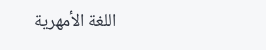اللغة الأمهرية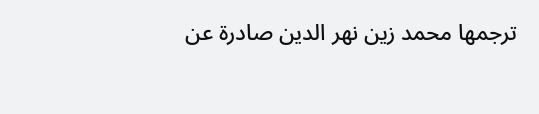ترجمها محمد زين نهر الدين صادرة عن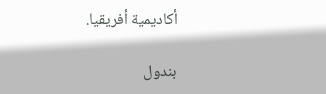أكاديمية أفريقيا.

بندول